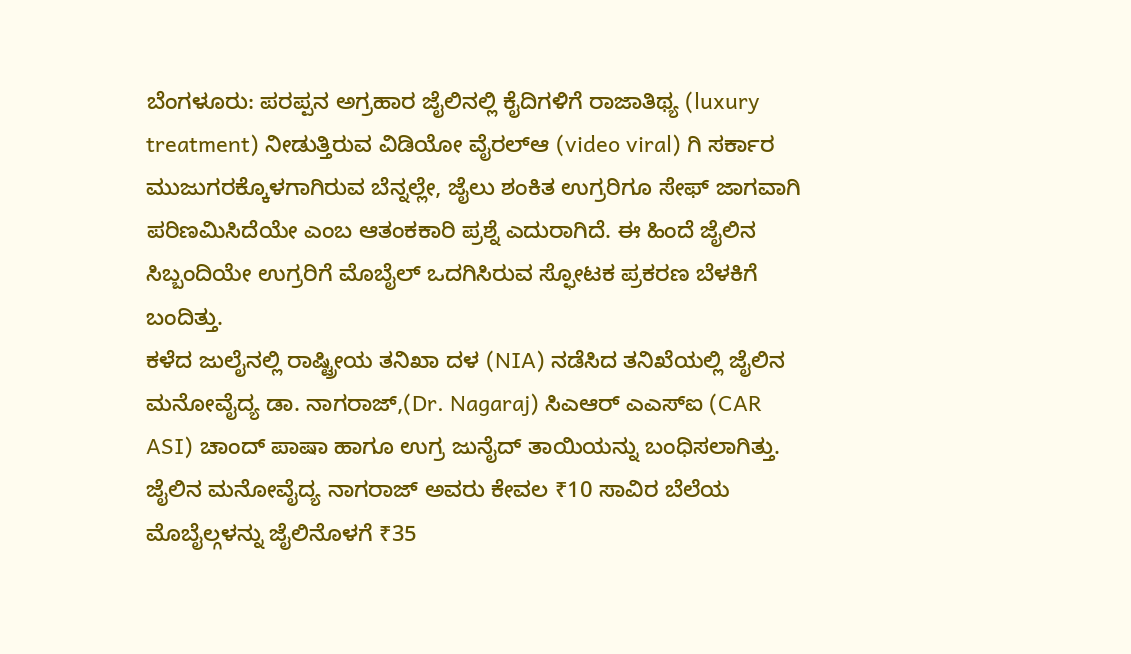ಬೆಂಗಳೂರು: ಪರಪ್ಪನ ಅಗ್ರಹಾರ ಜೈಲಿನಲ್ಲಿ ಕೈದಿಗಳಿಗೆ ರಾಜಾತಿಥ್ಯ (luxury treatment) ನೀಡುತ್ತಿರುವ ವಿಡಿಯೋ ವೈರಲ್ಆ (video viral) ಗಿ ಸರ್ಕಾರ ಮುಜುಗರಕ್ಕೊಳಗಾಗಿರುವ ಬೆನ್ನಲ್ಲೇ, ಜೈಲು ಶಂಕಿತ ಉಗ್ರರಿಗೂ ಸೇಫ್ ಜಾಗವಾಗಿ ಪರಿಣಮಿಸಿದೆಯೇ ಎಂಬ ಆತಂಕಕಾರಿ ಪ್ರಶ್ನೆ ಎದುರಾಗಿದೆ. ಈ ಹಿಂದೆ ಜೈಲಿನ ಸಿಬ್ಬಂದಿಯೇ ಉಗ್ರರಿಗೆ ಮೊಬೈಲ್ ಒದಗಿಸಿರುವ ಸ್ಫೋಟಕ ಪ್ರಕರಣ ಬೆಳಕಿಗೆ ಬಂದಿತ್ತು.
ಕಳೆದ ಜುಲೈನಲ್ಲಿ ರಾಷ್ಟ್ರೀಯ ತನಿಖಾ ದಳ (NIA) ನಡೆಸಿದ ತನಿಖೆಯಲ್ಲಿ ಜೈಲಿನ ಮನೋವೈದ್ಯ ಡಾ. ನಾಗರಾಜ್,(Dr. Nagaraj) ಸಿಎಆರ್ ಎಎಸ್ಐ (CAR ASI) ಚಾಂದ್ ಪಾಷಾ ಹಾಗೂ ಉಗ್ರ ಜುನೈದ್ ತಾಯಿಯನ್ನು ಬಂಧಿಸಲಾಗಿತ್ತು.
ಜೈಲಿನ ಮನೋವೈದ್ಯ ನಾಗರಾಜ್ ಅವರು ಕೇವಲ ₹10 ಸಾವಿರ ಬೆಲೆಯ ಮೊಬೈಲ್ಗಳನ್ನು ಜೈಲಿನೊಳಗೆ ₹35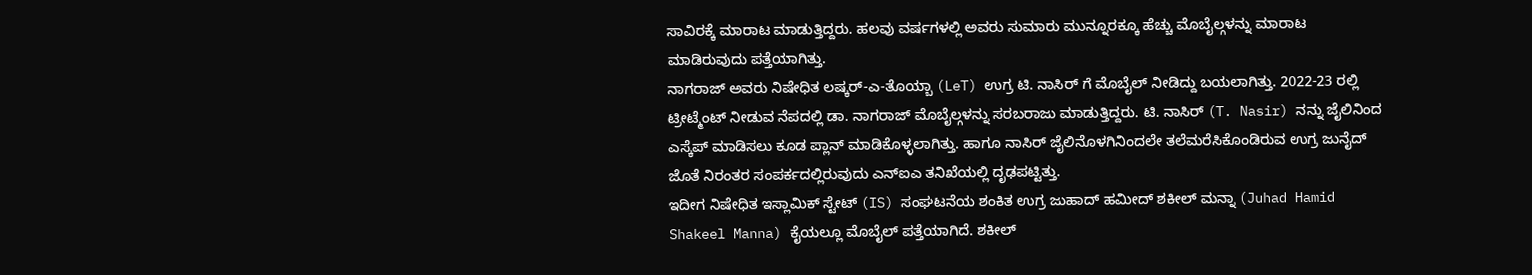ಸಾವಿರಕ್ಕೆ ಮಾರಾಟ ಮಾಡುತ್ತಿದ್ದರು. ಹಲವು ವರ್ಷಗಳಲ್ಲಿ ಅವರು ಸುಮಾರು ಮುನ್ನೂರಕ್ಕೂ ಹೆಚ್ಚು ಮೊಬೈಲ್ಗಳನ್ನು ಮಾರಾಟ ಮಾಡಿರುವುದು ಪತ್ತೆಯಾಗಿತ್ತು.
ನಾಗರಾಜ್ ಅವರು ನಿಷೇಧಿತ ಲಷ್ಕರ್-ಎ-ತೊಯ್ಬಾ (LeT) ಉಗ್ರ ಟಿ. ನಾಸಿರ್ ಗೆ ಮೊಬೈಲ್ ನೀಡಿದ್ದು ಬಯಲಾಗಿತ್ತು. 2022-23 ರಲ್ಲಿ ಟ್ರೀಟ್ಮೆಂಟ್ ನೀಡುವ ನೆಪದಲ್ಲಿ ಡಾ. ನಾಗರಾಜ್ ಮೊಬೈಲ್ಗಳನ್ನು ಸರಬರಾಜು ಮಾಡುತ್ತಿದ್ದರು. ಟಿ. ನಾಸಿರ್ (T. Nasir) ನನ್ನು ಜೈಲಿನಿಂದ ಎಸ್ಕೆಪ್ ಮಾಡಿಸಲು ಕೂಡ ಪ್ಲಾನ್ ಮಾಡಿಕೊಳ್ಳಲಾಗಿತ್ತು. ಹಾಗೂ ನಾಸಿರ್ ಜೈಲಿನೊಳಗಿನಿಂದಲೇ ತಲೆಮರೆಸಿಕೊಂಡಿರುವ ಉಗ್ರ ಜುನೈದ್ ಜೊತೆ ನಿರಂತರ ಸಂಪರ್ಕದಲ್ಲಿರುವುದು ಎನ್ಐಎ ತನಿಖೆಯಲ್ಲಿ ದೃಢಪಟ್ಟಿತ್ತು.
ಇದೀಗ ನಿಷೇಧಿತ ಇಸ್ಲಾಮಿಕ್ ಸ್ಟೇಟ್ (IS) ಸಂಘಟನೆಯ ಶಂಕಿತ ಉಗ್ರ ಜುಹಾದ್ ಹಮೀದ್ ಶಕೀಲ್ ಮನ್ನಾ (Juhad Hamid Shakeel Manna) ಕೈಯಲ್ಲೂ ಮೊಬೈಲ್ ಪತ್ತೆಯಾಗಿದೆ. ಶಕೀಲ್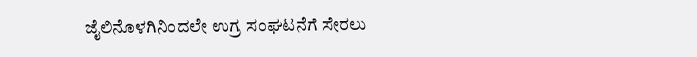ಜೈಲಿನೊಳಗಿನಿಂದಲೇ ಉಗ್ರ ಸಂಘಟನೆಗೆ ಸೇರಲು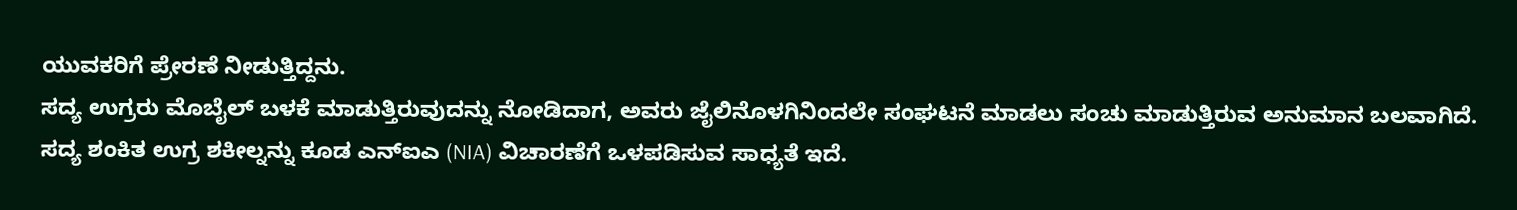ಯುವಕರಿಗೆ ಪ್ರೇರಣೆ ನೀಡುತ್ತಿದ್ದನು.
ಸದ್ಯ ಉಗ್ರರು ಮೊಬೈಲ್ ಬಳಕೆ ಮಾಡುತ್ತಿರುವುದನ್ನು ನೋಡಿದಾಗ, ಅವರು ಜೈಲಿನೊಳಗಿನಿಂದಲೇ ಸಂಘಟನೆ ಮಾಡಲು ಸಂಚು ಮಾಡುತ್ತಿರುವ ಅನುಮಾನ ಬಲವಾಗಿದೆ. ಸದ್ಯ ಶಂಕಿತ ಉಗ್ರ ಶಕೀಲ್ನನ್ನು ಕೂಡ ಎನ್ಐಎ (NIA) ವಿಚಾರಣೆಗೆ ಒಳಪಡಿಸುವ ಸಾಧ್ಯತೆ ಇದೆ.